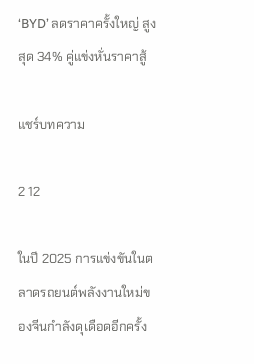‘BYD’ ลดราคาครั้งใหญ่ สูงสุด 34% คู่แข่งหั่นราคาสู้

แชร์บทความ

2 12

ในปี 2025 การแข่งขันในตลาดรถยนต์พลังงานใหม่ของจีนกำลังดุเดือดอีกครั้ง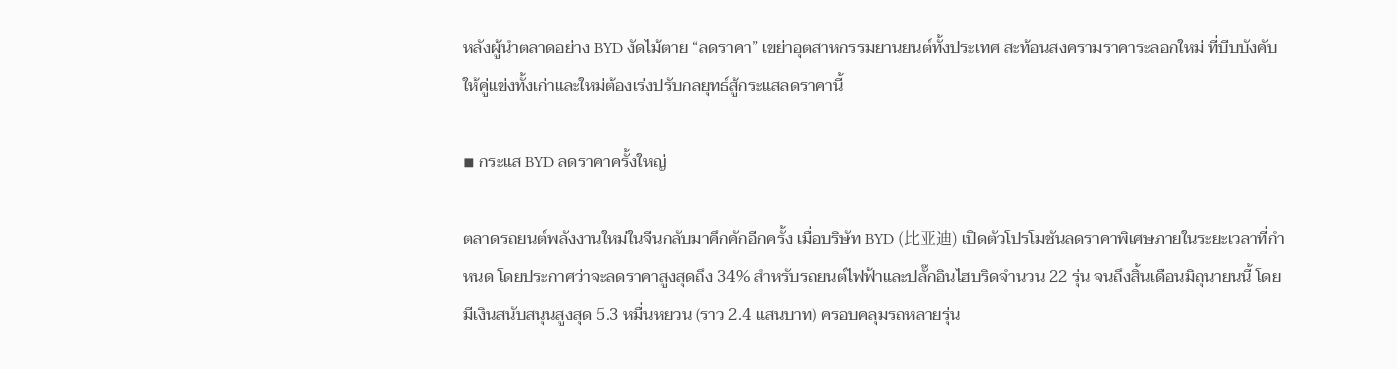หลังผู้นำตลาดอย่าง BYD งัดไม้ตาย “ลดราคา” เขย่าอุตสาหกรรมยานยนต์ทั้งประเทศ สะท้อนสงครามราคาระลอกใหม่ ที่บีบบังคับให้คู่แข่งทั้งเก่าและใหม่ต้องเร่งปรับกลยุทธ์สู้กระแสลดราคานี้

◾ กระแส BYD ลดราคาครั้งใหญ่

ตลาดรถยนต์พลังงานใหม่ในจีนกลับมาคึกคักอีกครั้ง เมื่อบริษัท BYD (比亚迪) เปิดตัวโปรโมชันลดราคาพิเศษภายในระยะเวลาที่กำหนด โดยประกาศว่าจะลดราคาสูงสุดถึง 34% สำหรับรถยนต์ไฟฟ้าและปลั๊กอินไฮบริดจำนวน 22 รุ่น จนถึงสิ้นเดือนมิถุนายนนี้ โดยมีเงินสนับสนุนสูงสุด 5.3 หมื่นหยวน (ราว 2.4 แสนบาท) ครอบคลุมรถหลายรุ่น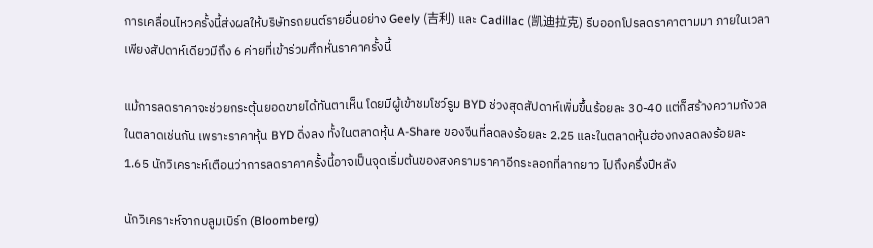การเคลื่อนไหวครั้งนี้ส่งผลให้บริษัทรถยนต์รายอื่นอย่าง Geely (吉利) และ Cadillac (凯迪拉克) รีบออกโปรลดราคาตามมา ภายในเวลาเพียงสัปดาห์เดียวมีถึง 6 ค่ายที่เข้าร่วมศึกหั่นราคาครั้งนี้

แม้การลดราคาจะช่วยกระตุ้นยอดขายได้ทันตาเห็น โดยมีผู้เข้าชมโชว์รูม BYD ช่วงสุดสัปดาห์เพิ่มขึ้นร้อยละ 30-40 แต่ก็สร้างความกังวลในตลาดเช่นกัน เพราะราคาหุ้น BYD ดิ่งลง ทั้งในตลาดหุ้น A-Share ของจีนที่ลดลงร้อยละ 2.25 และในตลาดหุ้นฮ่องกงลดลงร้อยละ 1.65 นักวิเคราะห์เตือนว่าการลดราคาครั้งนี้อาจเป็นจุดเริ่มต้นของสงครามราคาอีกระลอกที่ลากยาว ไปถึงครึ่งปีหลัง

นักวิเคราะห์จากบลูมเบิร์ก (Bloomberg)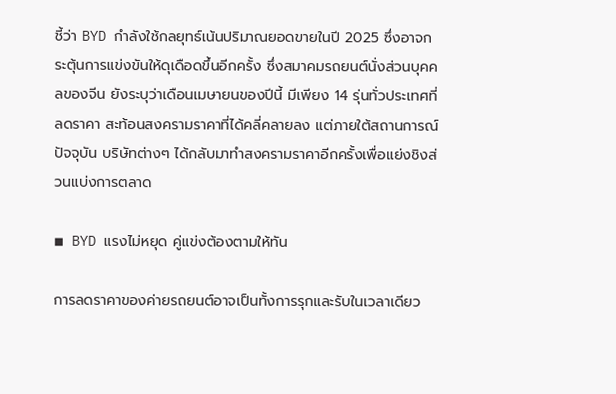ชี้ว่า BYD กำลังใช้กลยุทธ์เน้นปริมาณยอดขายในปี 2025 ซึ่งอาจกระตุ้นการแข่งขันให้ดุเดือดขึ้นอีกครั้ง ซึ่งสมาคมรถยนต์นั่งส่วนบุคคลของจีน ยังระบุว่าเดือนเมษายนของปีนี้ มีเพียง 14 รุ่นทั่วประเทศที่ลดราคา สะท้อนสงครามราคาที่ได้คลี่คลายลง แต่ภายใต้สถานการณ์ปัจจุบัน บริษัทต่างๆ ได้กลับมาทำสงครามราคาอีกครั้งเพื่อแย่งชิงส่วนแบ่งการตลาด

◾ BYD แรงไม่หยุด คู่แข่งต้องตามให้ทัน

การลดราคาของค่ายรถยนต์อาจเป็นทั้งการรุกและรับในเวลาเดียว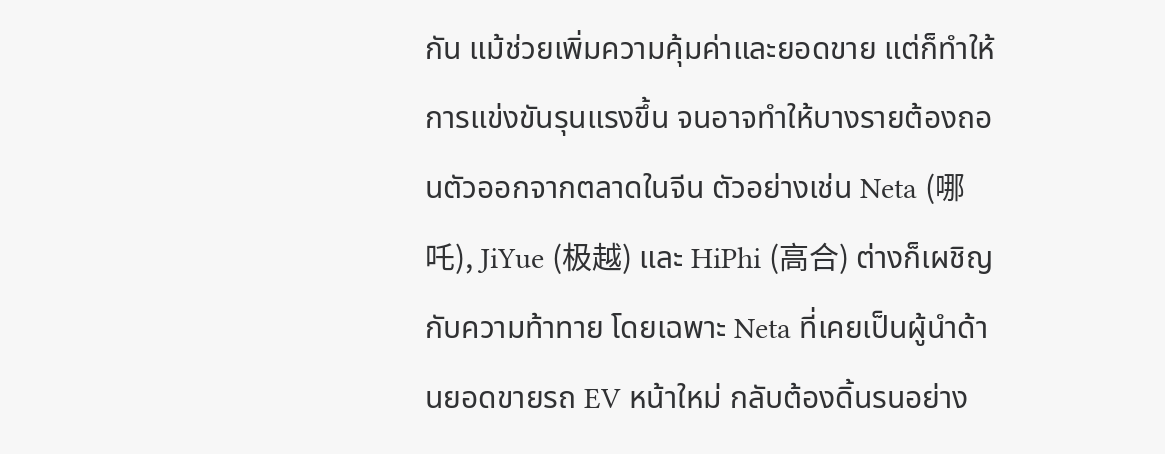กัน แม้ช่วยเพิ่มความคุ้มค่าและยอดขาย แต่ก็ทำให้การแข่งขันรุนแรงขึ้น จนอาจทำให้บางรายต้องถอนตัวออกจากตลาดในจีน ตัวอย่างเช่น Neta (哪吒), JiYue (极越) และ HiPhi (高合) ต่างก็เผชิญกับความท้าทาย โดยเฉพาะ Neta ที่เคยเป็นผู้นำด้านยอดขายรถ EV หน้าใหม่ กลับต้องดิ้นรนอย่าง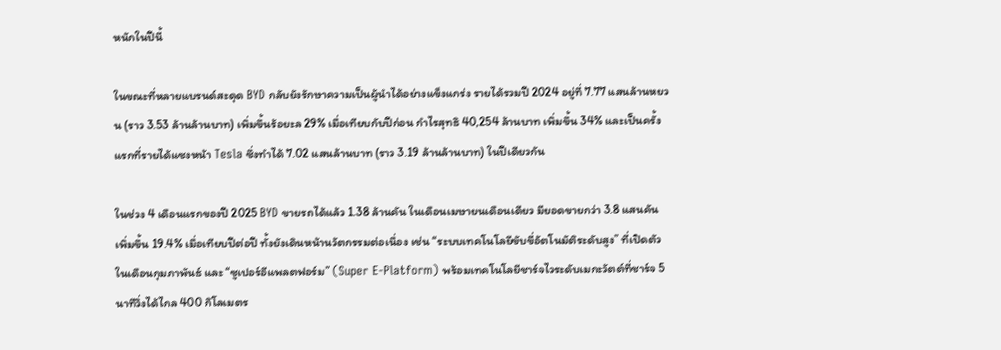หนักในปีนี้

ในขณะที่หลายแบรนด์สะดุด BYD กลับยังรักษาความเป็นผู้นำได้อย่างแข็งแกร่ง รายได้รวมปี 2024 อยู่ที่ 7.77 แสนล้านหยวน (ราว 3.53 ล้านล้านบาท) เพิ่มขึ้นร้อยะล 29% เมื่อเทียบกับปีก่อน กำไรสุทธิ 40,254 ล้านบาท เพิ่มขึ้น 34% และเป็นครั้งแรกที่รายได้แซงหน้า Tesla ซึ่งทำได้ 7.02 แสนล้านบาท (ราว 3.19 ล้านล้านบาท) ในปีเดียวกัน

ในช่วง 4 เดือนแรกของปี 2025 BYD ขายรถได้แล้ว 1.38 ล้านคัน ในเดือนเมษายนเดือนเดียว มียอดขายกว่า 3.8 แสนคัน เพิ่มขึ้น 19.4% เมื่อเทียบปีต่อปี ทั้งยังเดินหน้านวัตกรรมต่อเนื่อง เช่น “ระบบเทคโนโลยีขับขี่อัตโนมัติระดับสูง” ที่เปิดตัวในเดือนกุมภาพันธ์ และ “ซูเปอร์อีแพลตฟอร์ม” (Super E-Platform) พร้อมเทคโนโลยีชาร์จไวระดับเมกะวัตต์ที่ชาร์จ 5 นาทีวิ่งได้ไกล 400 กิโลเมตร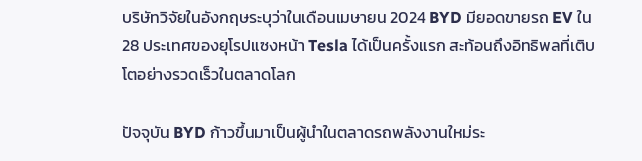บริษัทวิจัยในอังกฤษระบุว่าในเดือนเมษายน 2024 BYD มียอดขายรถ EV ใน 28 ประเทศของยุโรปแซงหน้า Tesla ได้เป็นครั้งแรก สะท้อนถึงอิทธิพลที่เติบโตอย่างรวดเร็วในตลาดโลก

ปัจจุบัน BYD ก้าวขึ้นมาเป็นผู้นำในตลาดรถพลังงานใหม่ระ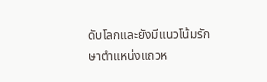ดับโลกและยังมีแนวโน้มรักษาตำแหน่งแถวห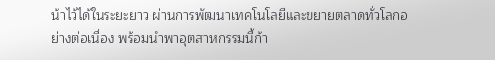น้าไว้ได้ในระยะยาว ผ่านการพัฒนาเทคโนโลยีและขยายตลาดทั่วโลกอย่างต่อเนื่อง พร้อมนำพาอุตสาหกรรมนี้ก้า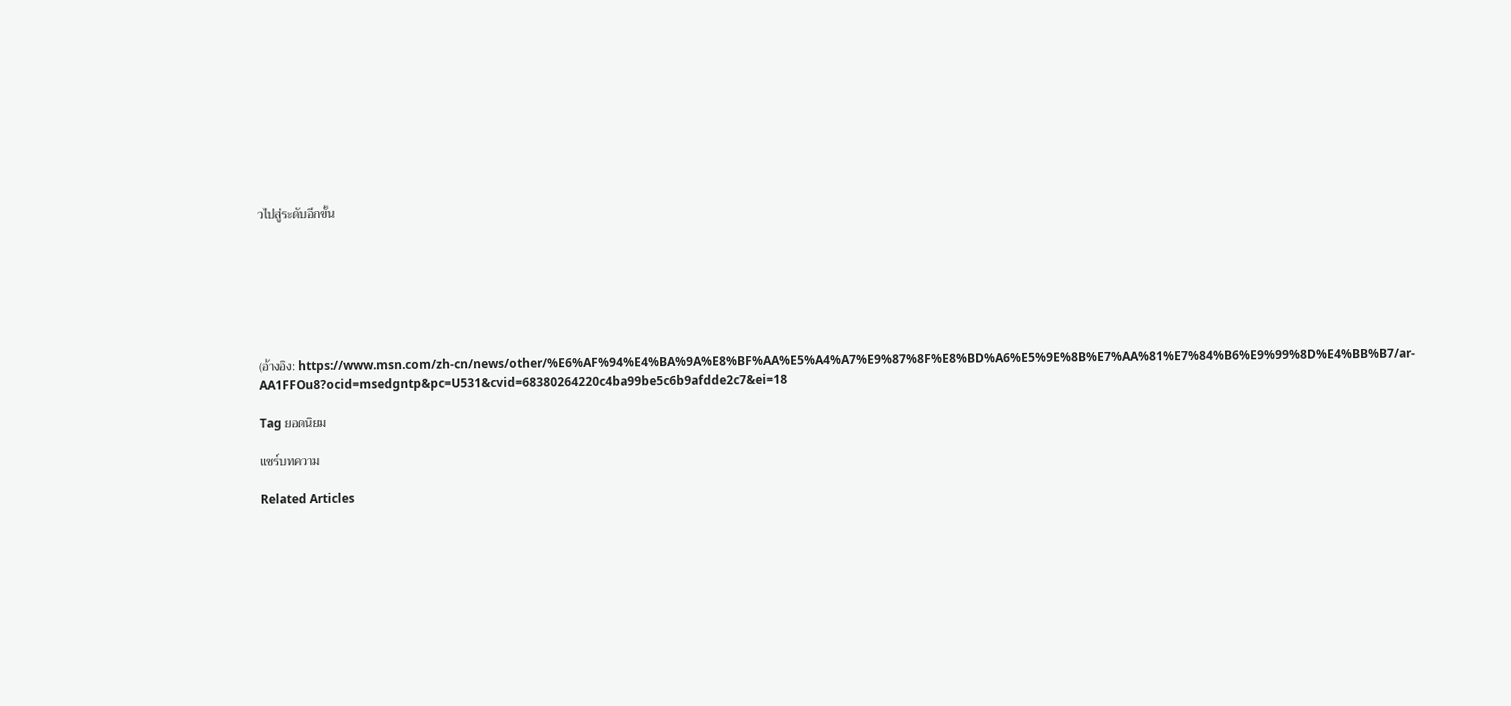วไปสู่ระดับอีกขั้น







(อ้างอิง: https://www.msn.com/zh-cn/news/other/%E6%AF%94%E4%BA%9A%E8%BF%AA%E5%A4%A7%E9%87%8F%E8%BD%A6%E5%9E%8B%E7%AA%81%E7%84%B6%E9%99%8D%E4%BB%B7/ar-AA1FFOu8?ocid=msedgntp&pc=U531&cvid=68380264220c4ba99be5c6b9afdde2c7&ei=18

Tag ยอดนิยม

แชร์บทความ

Related Articles